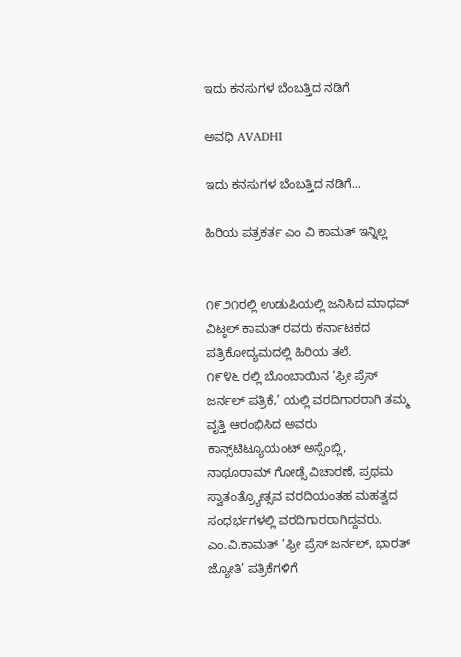ಇದು ಕನಸುಗಳ ಬೆಂಬತ್ತಿದ ನಡಿಗೆ‍

ಅವಧಿ AVADHI

ಇದು ಕನಸುಗಳ ಬೆಂಬತ್ತಿದ ನಡಿಗೆ...

ಹಿರಿಯ ಪತ್ರಕರ್ತ ಎಂ ವಿ ಕಾಮತ್ ಇನ್ನಿಲ್ಲ


೧೯೨೧ರಲ್ಲಿ ಉಡುಪಿಯಲ್ಲಿ ಜನಿಸಿದ ಮಾಧವ್ ವಿಟ್ಠಲ್ ಕಾಮತ್ ರವರು ಕರ್ನಾಟಕದ ಪತ್ರಿಕೋದ್ಯಮದಲ್ಲಿ ಹಿರಿಯ ತಲೆ.
೧೯೪೬ ರಲ್ಲಿ ಬೊಂಬಾಯಿನ ‘ಫ್ರೀ ಪ್ರೆಸ್ ಜರ್ನಲ್ ಪತ್ರಿಕೆ,’ ಯಲ್ಲಿ ವರದಿಗಾರರಾಗಿ ತಮ್ಮ ವೃತ್ತಿ ಆರಂಭಿಸಿದ ಅವರು ಕಾನ್ಸ್‌ಟಿಟ್ಯೂಯಂಟ್ ಅಸ್ಸೆಂಬ್ಲಿ, ನಾಥೂರಾಮ್ ಗೋಡ್ಸೆ ವಿಚಾರಣೆ, ಪ್ರಥಮ ಸ್ವಾತಂತ್ರ್ಯೋತ್ಸವ ವರದಿಯಂತಹ ಮಹತ್ವದ ಸಂಧರ್ಭಗಳಲ್ಲಿ ವರದಿಗಾರರಾಗಿದ್ದವರು.
ಎಂ.ವಿ.ಕಾಮತ್ ‘ಫ್ರೀ ಪ್ರೆಸ್ ಜರ್ನಲ್, ಭಾರತ್ ಜ್ಯೋತಿ’ ಪತ್ರಿಕೆಗಳಿಗೆ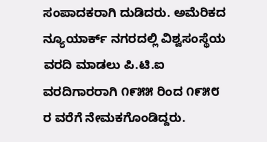ಸಂಪಾದಕರಾಗಿ ದುಡಿದರು. ಅಮೆರಿಕದ ನ್ಯೂಯಾರ್ಕ್ ನಗರದಲ್ಲಿ ವಿಶ್ವಸಂಸ್ಥೆಯ ವರದಿ ಮಾಡಲು ಪಿ.ಟಿ.ಐ ವರದಿಗಾರರಾಗಿ ೧೯೫೫ ರಿಂದ ೧೯೫೮ ರ ವರೆಗೆ ನೇಮಕಗೊಂಡಿದ್ದರು.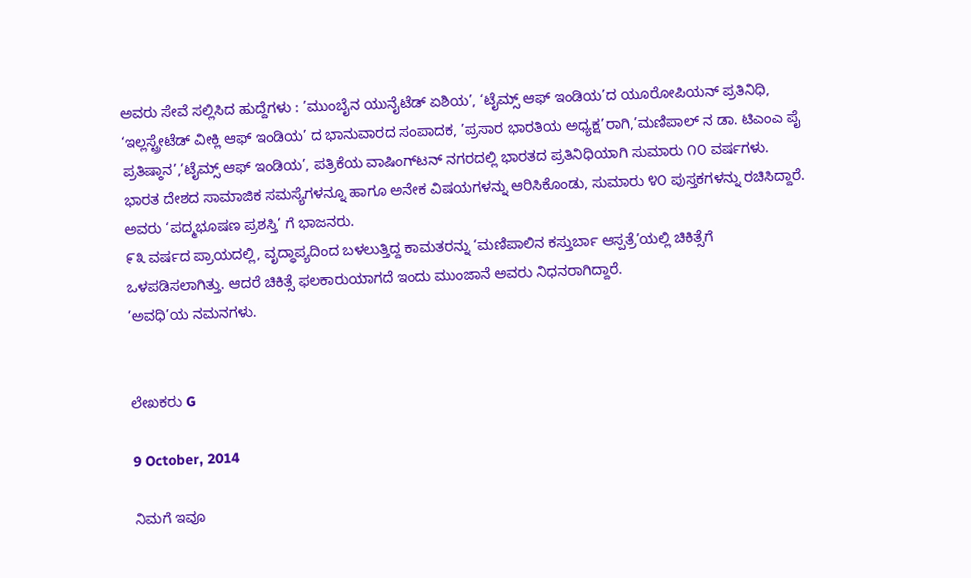ಅವರು ಸೇವೆ ಸಲ್ಲಿಸಿದ ಹುದ್ದೆಗಳು : ’ಮುಂಬೈನ ಯುನೈಟೆಡ್ ಏಶಿಯ’, ‘ಟೈಮ್ಸ್ ಆಫ್ ಇಂಡಿಯ’ದ ಯೂರೋಪಿಯನ್ ಪ್ರತಿನಿಧಿ, ‘ಇಲ್ಲಸ್ಟ್ರೇಟೆಡ್ ವೀಕ್ಲಿ ಆಫ್ ಇಂಡಿಯ’ ದ ಭಾನುವಾರದ ಸಂಪಾದಕ, ’ಪ್ರಸಾರ ಭಾರತಿಯ ಅಧ್ಯಕ್ಷ’ರಾಗಿ,’ಮಣಿಪಾಲ್ ನ ಡಾ. ಟಿಎಂಎ ಪೈ ಪ್ರತಿಷ್ಠಾನ’,’ಟೈಮ್ಸ್ ಆಫ್ ಇಂಡಿಯ’, ಪತ್ರಿಕೆಯ ವಾಷಿಂಗ್‍ಟನ್ ನಗರದಲ್ಲಿ ಭಾರತದ ಪ್ರತಿನಿಧಿಯಾಗಿ ಸುಮಾರು ೧೦ ವರ್ಷಗಳು.
ಭಾರತ ದೇಶದ ಸಾಮಾಜಿಕ ಸಮಸ್ಯೆಗಳನ್ನೂ ಹಾಗೂ ಅನೇಕ ವಿಷಯಗಳನ್ನು ಆರಿಸಿಕೊಂಡು, ಸುಮಾರು ೪೦ ಪುಸ್ತಕಗಳನ್ನು ರಚಿಸಿದ್ದಾರೆ.
ಅವರು ‘ಪದ್ಮಭೂಷಣ ಪ್ರಶಸ್ತಿ’ ಗೆ ಭಾಜನರು.
೯೩ ವರ್ಷದ ಪ್ರಾಯದಲ್ಲಿ, ವೃದ್ಧಾಪ್ಯದಿಂದ ಬಳಲುತ್ತಿದ್ದ ಕಾಮತರನ್ನು ‘ಮಣಿಪಾಲಿನ ಕಸ್ತುರ್ಬಾ ಆಸ್ಪತ್ರೆ’ಯಲ್ಲಿ ಚಿಕಿತ್ಸೆಗೆ ಒಳಪಡಿಸಲಾಗಿತ್ತು. ಆದರೆ ಚಿಕಿತ್ಸೆ ಫಲಕಾರುಯಾಗದೆ ಇಂದು ಮುಂಜಾನೆ ಅವರು ನಿಧನರಾಗಿದ್ದಾರೆ.
’ಅವಧಿ’ಯ ನಮನಗಳು.


ಲೇಖಕರು G

9 October, 2014

ನಿಮಗೆ ಇವೂ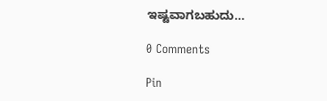ಇಷ್ಟವಾಗಬಹುದು…

0 Comments

Pin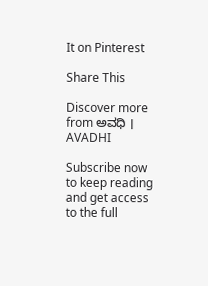It on Pinterest

Share This

Discover more from ಅವಧಿ । AVADHI

Subscribe now to keep reading and get access to the full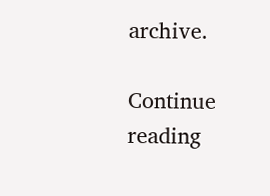archive.

Continue reading